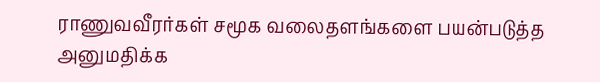ராணுவவீரர்கள் சமூக வலைதளங்களை பயன்படுத்த அனுமதிக்க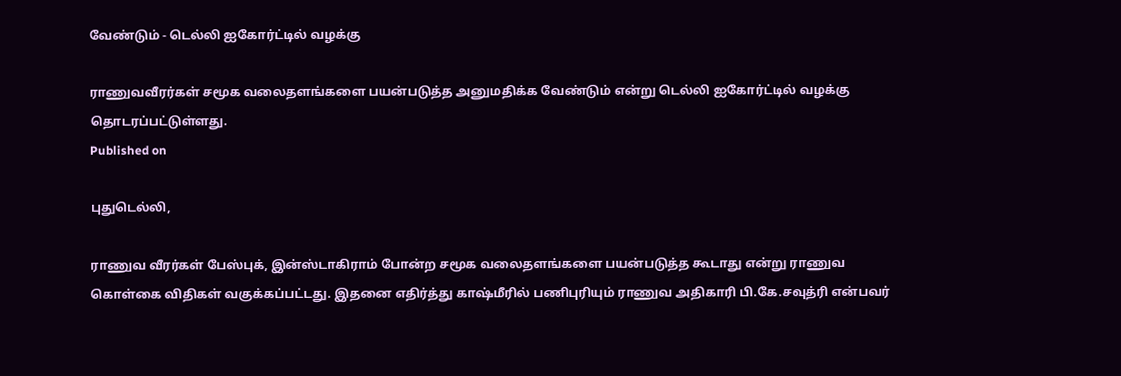வேண்டும் - டெல்லி ஐகோர்ட்டில் வழக்கு

ராணுவவீரர்கள் சமூக வலைதளங்களை பயன்படுத்த அனுமதிக்க வேண்டும் என்று டெல்லி ஐகோர்ட்டில் வழக்கு தொடரப்பட்டுள்ளது.
Published on

புதுடெல்லி,

ராணுவ வீரர்கள் பேஸ்புக், இன்ஸ்டாகிராம் போன்ற சமூக வலைதளங்களை பயன்படுத்த கூடாது என்று ராணுவ கொள்கை விதிகள் வகுக்கப்பட்டது. இதனை எதிர்த்து காஷ்மீரில் பணிபுரியும் ராணுவ அதிகாரி பி.கே.சவுத்ரி என்பவர்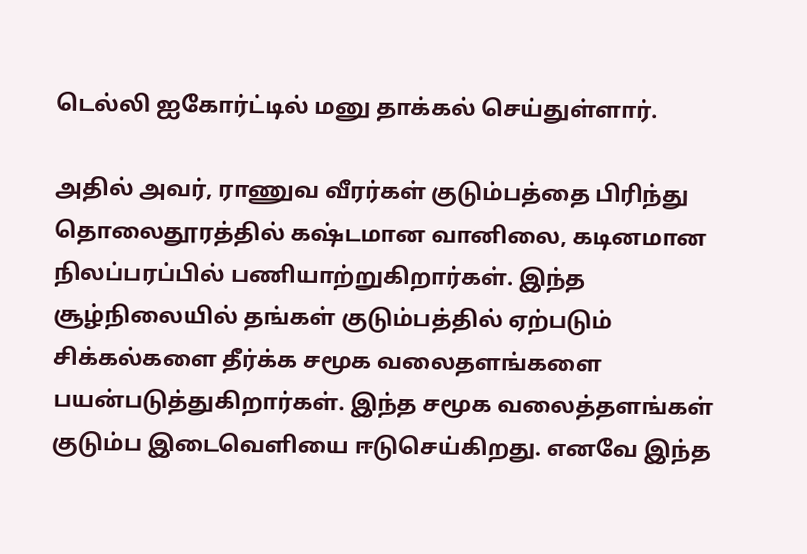டெல்லி ஐகோர்ட்டில் மனு தாக்கல் செய்துள்ளார்.

அதில் அவர், ராணுவ வீரர்கள் குடும்பத்தை பிரிந்து தொலைதூரத்தில் கஷ்டமான வானிலை, கடினமான நிலப்பரப்பில் பணியாற்றுகிறார்கள். இந்த சூழ்நிலையில் தங்கள் குடும்பத்தில் ஏற்படும் சிக்கல்களை தீர்க்க சமூக வலைதளங்களை பயன்படுத்துகிறார்கள். இந்த சமூக வலைத்தளங்கள் குடும்ப இடைவெளியை ஈடுசெய்கிறது. எனவே இந்த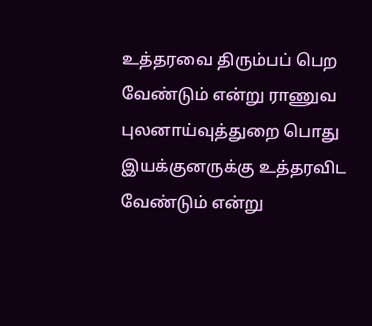உத்தரவை திரும்பப் பெற வேண்டும் என்று ராணுவ புலனாய்வுத்துறை பொது இயக்குனருக்கு உத்தரவிட வேண்டும் என்று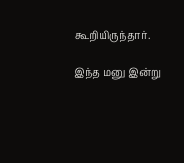கூறியிருந்தார்.

இந்த மனு இன்று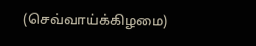(செவ்வாய்க்கிழமை)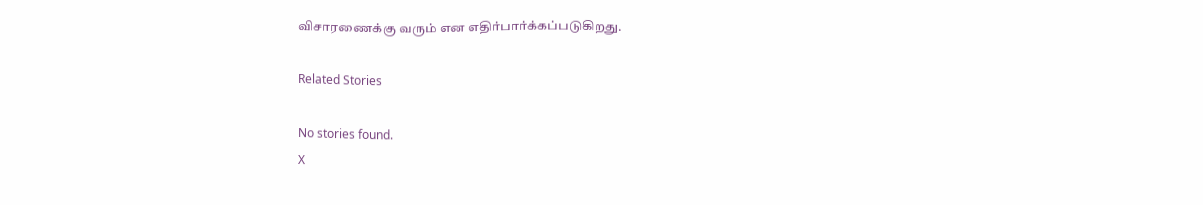விசாரணைக்கு வரும் என எதிர்பார்க்கப்படுகிறது.

Related Stories

No stories found.
X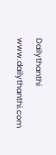Dailythanthi
www.dailythanthi.com